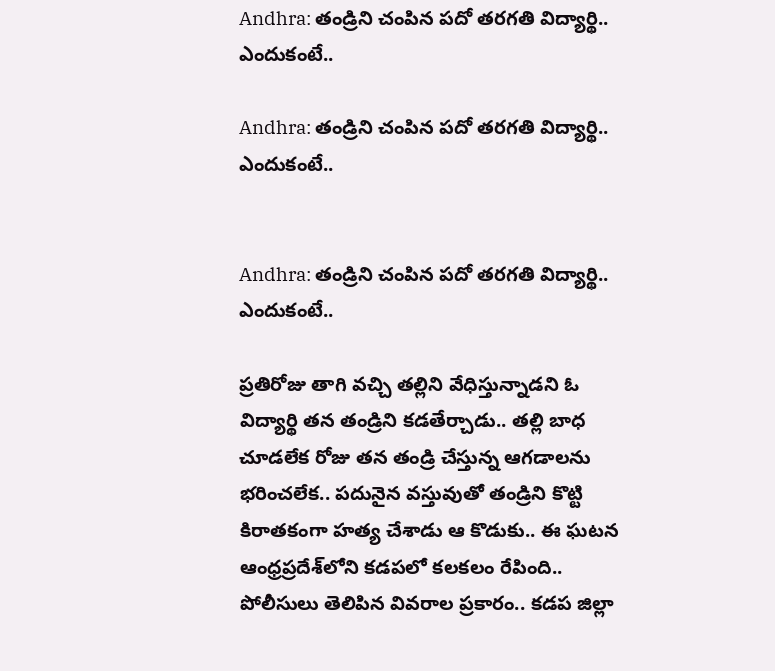Andhra: తండ్రిని చంపిన పదో తరగతి విద్యార్థి.. ఎందుకంటే..

Andhra: తండ్రిని చంపిన పదో తరగతి విద్యార్థి.. ఎందుకంటే..


Andhra: తండ్రిని చంపిన పదో తరగతి విద్యార్థి.. ఎందుకంటే..

ప్రతిరోజు తాగి వచ్చి తల్లిని వేధిస్తున్నాడని ఓ విద్యార్థి తన తండ్రిని కడతేర్చాడు.. తల్లి బాధ చూడలేక రోజు తన తండ్రి చేస్తున్న ఆగడాలను భరించలేక.. పదునైన వస్తువుతో తండ్రిని కొట్టి కిరాతకంగా హత్య చేశాడు ఆ కొడుకు.. ఈ ఘటన ఆంధ్రప్రదేశ్‌లోని కడపలో కలకలం రేపింది.. పోలీసులు తెలిపిన వివరాల ప్రకారం.. కడప జిల్లా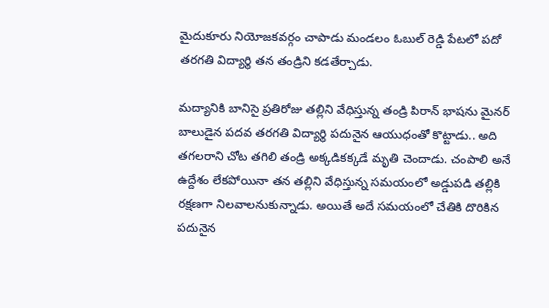మైదుకూరు నియోజకవర్గం చాపాడు మండలం ఓబుల్ రెడ్డి పేటలో పదో తరగతి విద్యార్థి తన తండ్రిని కడతేర్చాడు.

మద్యానికి బానిసై ప్రతిరోజు తల్లిని వేధిస్తున్న తండ్రి పిరాన్ భాషను మైనర్ బాలుడైన పదవ తరగతి విద్యార్థి పదునైన ఆయుధంతో కొట్టాడు.. అది తగలరాని చోట తగిలి తండ్రి అక్కడికక్కడే మృతి చెందాడు. చంపాలి అనే ఉద్దేశం లేకపోయినా తన తల్లిని వేధిస్తున్న సమయంలో అడ్డుపడి తల్లికి రక్షణగా నిలవాలనుకున్నాడు. అయితే అదే సమయంలో చేతికి దొరికిన పదునైన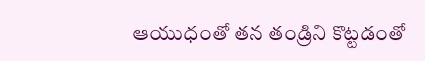ఆయుధంతో తన తండ్రిని కొట్టడంతో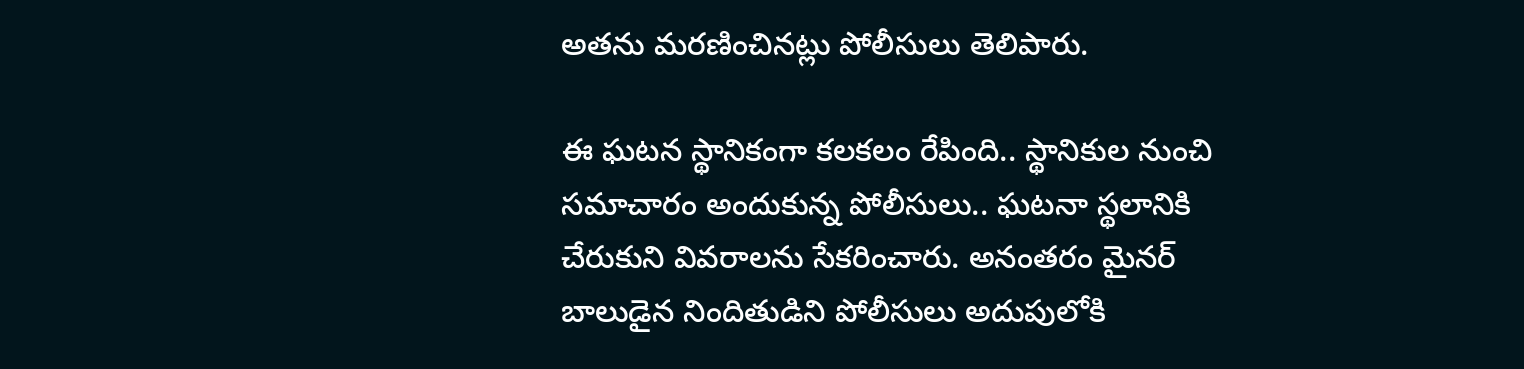అతను మరణించినట్లు పోలీసులు తెలిపారు.

ఈ ఘటన స్థానికంగా కలకలం రేపింది.. స్థానికుల నుంచి సమాచారం అందుకున్న పోలీసులు.. ఘటనా స్థలానికి చేరుకుని వివరాలను సేకరించారు. అనంతరం మైనర్ బాలుడైన నిందితుడిని పోలీసులు అదుపులోకి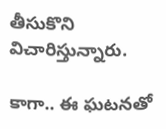తీసుకొని విచారిస్తున్నారు.

కాగా.. ఈ ఘటనతో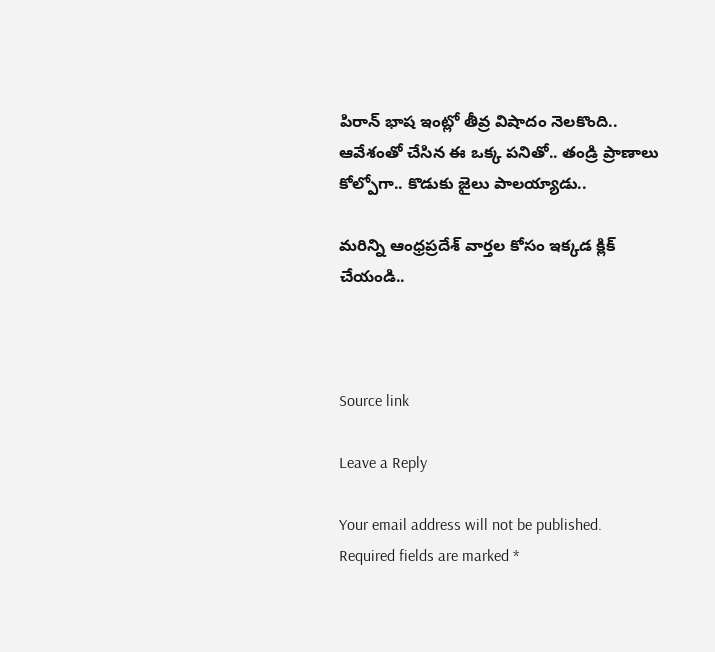పిరాన్ భాష ఇంట్లో తీవ్ర విషాదం నెలకొంది.. ఆవేశంతో చేసిన ఈ ఒక్క పనితో.. తండ్రి ప్రాణాలు కోల్పోగా.. కొడుకు జైలు పాలయ్యాడు..

మరిన్ని ఆంధ్రప్రదేశ్ వార్తల కోసం ఇక్కడ క్లిక్ చేయండి..



Source link

Leave a Reply

Your email address will not be published. Required fields are marked *